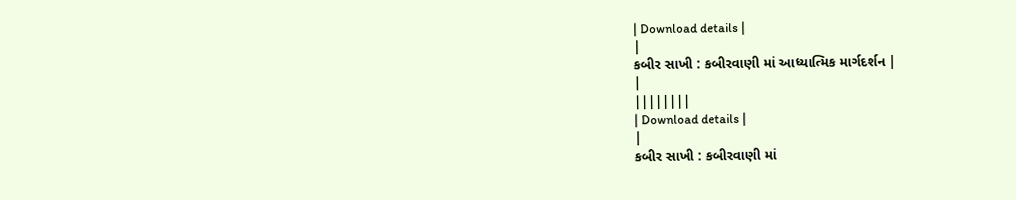| Download details |
|
કબીર સાખી : કબીરવાણી માં આધ્યાત્મિક માર્ગદર્શન |
|
||||||||
| Download details |
|
કબીર સાખી : કબીરવાણી માં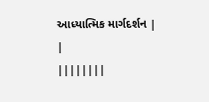આધ્યાત્મિક માર્ગદર્શન |
|
||||||||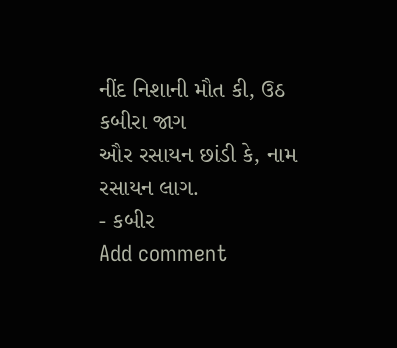નીંદ નિશાની મૌત કી, ઉઠ કબીરા જાગ
ઔર રસાયન છાંડી કે, નામ રસાયન લાગ.
- કબીર
Add comment